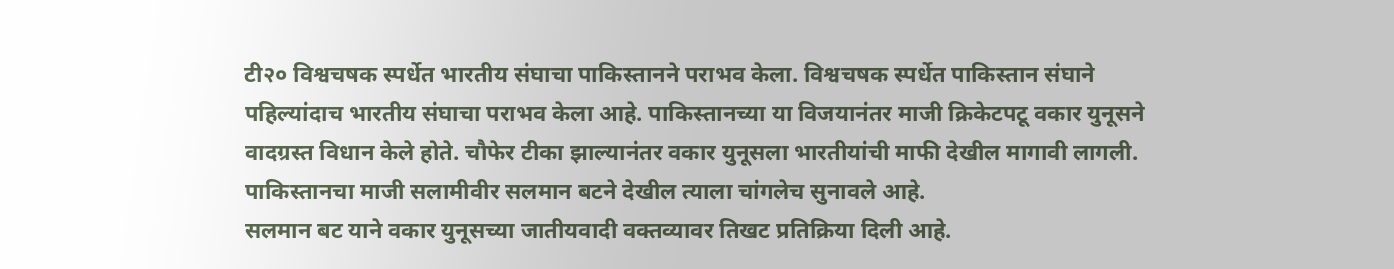टी२० विश्वचषक स्पर्धेत भारतीय संघाचा पाकिस्तानने पराभव केला. विश्वचषक स्पर्धेत पाकिस्तान संघाने पहिल्यांदाच भारतीय संघाचा पराभव केला आहे. पाकिस्तानच्या या विजयानंतर माजी क्रिकेटपटू वकार युनूसने वादग्रस्त विधान केले होते. चौफेर टीका झाल्यानंतर वकार युनूसला भारतीयांची माफी देखील मागावी लागली. पाकिस्तानचा माजी सलामीवीर सलमान बटने देखील त्याला चांगलेच सुनावले आहे.
सलमान बट याने वकार युनूसच्या जातीयवादी वक्तव्यावर तिखट प्रतिक्रिया दिली आहे.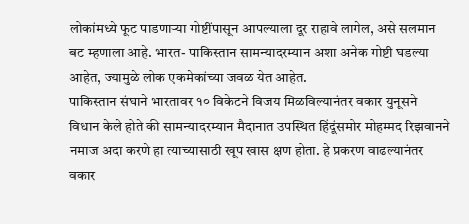लोकांमध्ये फूट पाडणाऱ्या गोष्टींपासून आपल्याला दूर राहावे लागेल, असे सलमान बट म्हणाला आहे. भारत- पाकिस्तान सामन्यादरम्यान अशा अनेक गोष्टी घडल्या आहेत, ज्यामुळे लोक एकमेकांच्या जवळ येत आहेत.
पाकिस्तान संघाने भारतावर १० विकेटने विजय मिळविल्यानंतर वकार युनूसने विधान केले होते की सामन्यादरम्यान मैदानात उपस्थित हिंदूंसमोर मोहम्मद रिझवानने नमाज अदा करणे हा त्याच्यासाठी खूप खास क्षण होता. हे प्रकरण वाढल्यानंतर वकार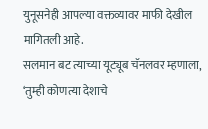युनूसनेही आपल्या वक्तव्यावर माफी देखील मागितली आहे.
सलमान बट त्याच्या यूट्यूब चॅनलवर म्हणाला, ‘तुम्ही कोणत्या देशाचे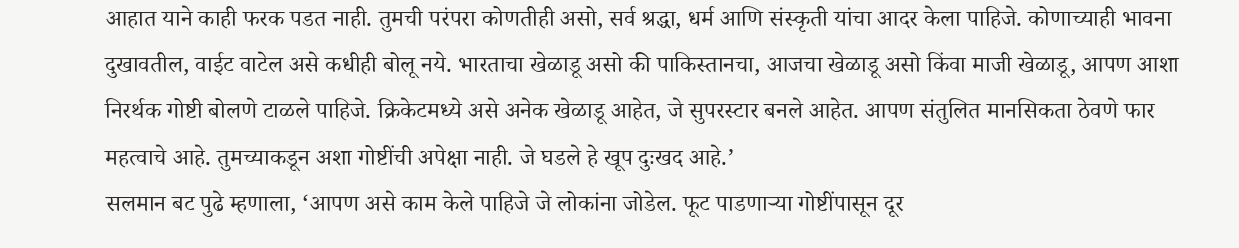आहात याने काही फरक पडत नाही. तुमची परंपरा कोणतीही असो, सर्व श्रद्धा, धर्म आणि संस्कृती यांचा आदर केला पाहिजे. कोणाच्याही भावना दुखावतील, वाईट वाटेल असे कधीही बोलू नये. भारताचा खेळाडू असो की पाकिस्तानचा, आजचा खेळाडू असो किंवा माजी खेळाडू, आपण आशा निरर्थक गोष्टी बोलणे टाळले पाहिजे. क्रिकेटमध्ये असे अनेक खेळाडू आहेत, जे सुपरस्टार बनले आहेत. आपण संतुलित मानसिकता ठेवणे फार महत्वाचे आहे. तुमच्याकडून अशा गोष्टींची अपेक्षा नाही. जे घडले हे खूप दुःखद आहे.’
सलमान बट पुढे म्हणाला, ‘आपण असे काम केले पाहिजे जे लोकांना जोडेल. फूट पाडणाऱ्या गोष्टींपासून दूर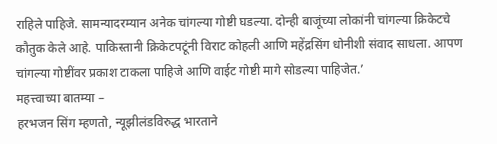राहिले पाहिजे. सामन्यादरम्यान अनेक चांगल्या गोष्टी घडल्या. दोन्ही बाजूंच्या लोकांनी चांगल्या क्रिकेटचे कौतुक केले आहे. पाकिस्तानी क्रिकेटपटूंनी विराट कोहली आणि महेंद्रसिंग धोनीशी संवाद साधला. आपण चांगल्या गोष्टींवर प्रकाश टाकला पाहिजे आणि वाईट गोष्टी मागे सोडल्या पाहिजेत.’
महत्त्वाच्या बातम्या –
हरभजन सिंग म्हणतो, न्यूझीलंडविरुद्ध भारताने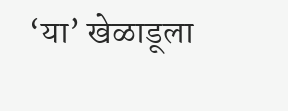‘या’ खेळाडूला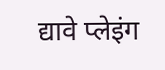द्यावे प्लेइंग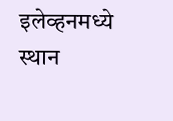इलेव्हनमध्ये स्थान